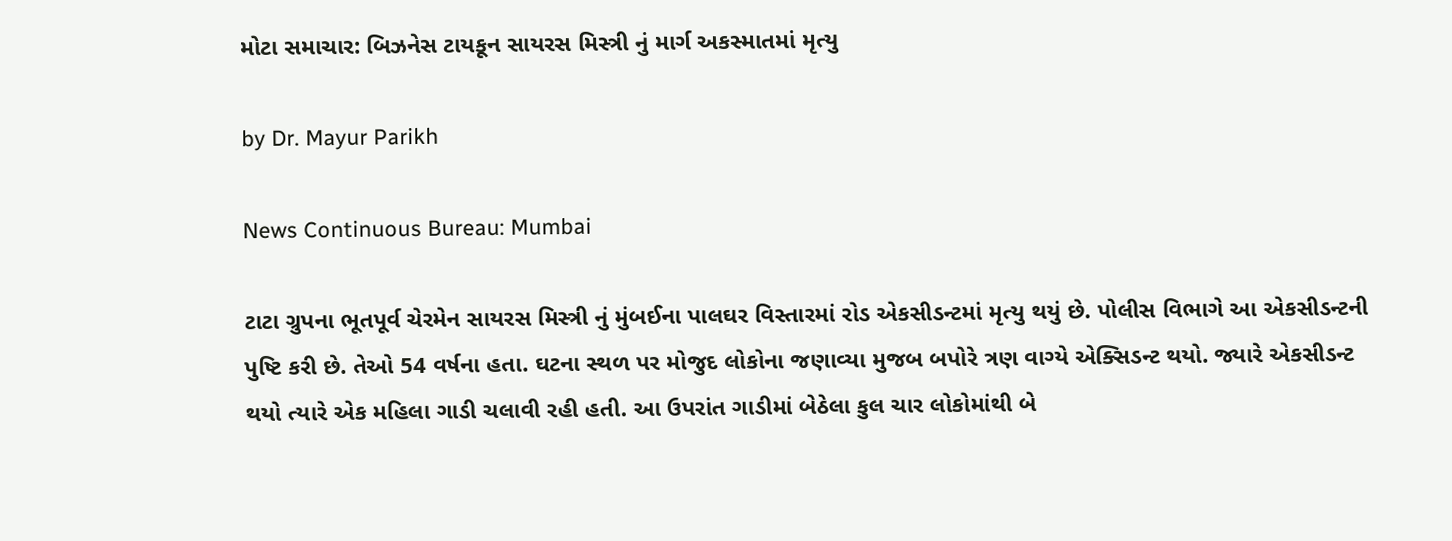મોટા સમાચાર: બિઝનેસ ટાયકૂન સાયરસ મિસ્ત્રી નું માર્ગ અકસ્માતમાં મૃત્યુ

by Dr. Mayur Parikh

News Continuous Bureau: Mumbai

ટાટા ગ્રુપના ભૂતપૂર્વ ચેરમેન સાયરસ મિસ્ત્રી નું મુંબઈના પાલઘર વિસ્તારમાં રોડ એકસીડન્ટમાં મૃત્યુ થયું છે. પોલીસ વિભાગે આ એકસીડન્ટની પુષ્ટિ કરી છે. તેઓ 54 વર્ષના હતા. ઘટના સ્થળ પર મોજુદ લોકોના જણાવ્યા મુજબ બપોરે ત્રણ વાગ્યે એક્સિડન્ટ થયો. જ્યારે એકસીડન્ટ થયો ત્યારે એક મહિલા ગાડી ચલાવી રહી હતી. આ ઉપરાંત ગાડીમાં બેઠેલા કુલ ચાર લોકોમાંથી બે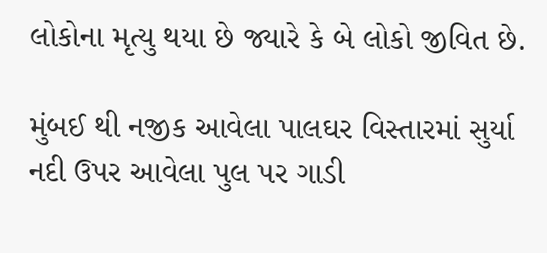લોકોના મૃત્યુ થયા છે જ્યારે કે બે લોકો જીવિત છે.

મુંબઈ થી નજીક આવેલા પાલઘર વિસ્તારમાં સુર્યા નદી ઉપર આવેલા પુલ પર ગાડી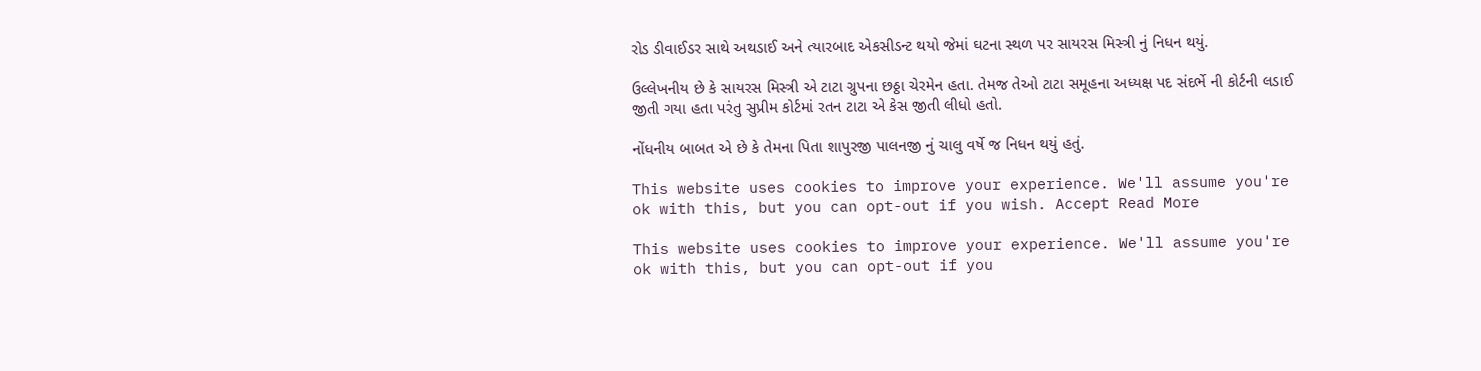રોડ ડીવાઈડર સાથે અથડાઈ અને ત્યારબાદ એકસીડન્ટ થયો જેમાં ઘટના સ્થળ પર સાયરસ મિસ્ત્રી નું નિધન થયું.

ઉલ્લેખનીય છે કે સાયરસ મિસ્ત્રી એ ટાટા ગ્રુપના છઠ્ઠા ચેરમેન હતા. તેમજ તેઓ ટાટા સમૂહના અધ્યક્ષ પદ સંદર્ભે ની કોર્ટની લડાઈ જીતી ગયા હતા પરંતુ સુપ્રીમ કોર્ટમાં રતન ટાટા એ કેસ જીતી લીધો હતો.

નોંધનીય બાબત એ છે કે તેમના પિતા શાપુરજી પાલનજી નું ચાલુ વર્ષે જ નિધન થયું હતું.

This website uses cookies to improve your experience. We'll assume you're ok with this, but you can opt-out if you wish. Accept Read More

This website uses cookies to improve your experience. We'll assume you're ok with this, but you can opt-out if you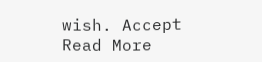wish. Accept Read More